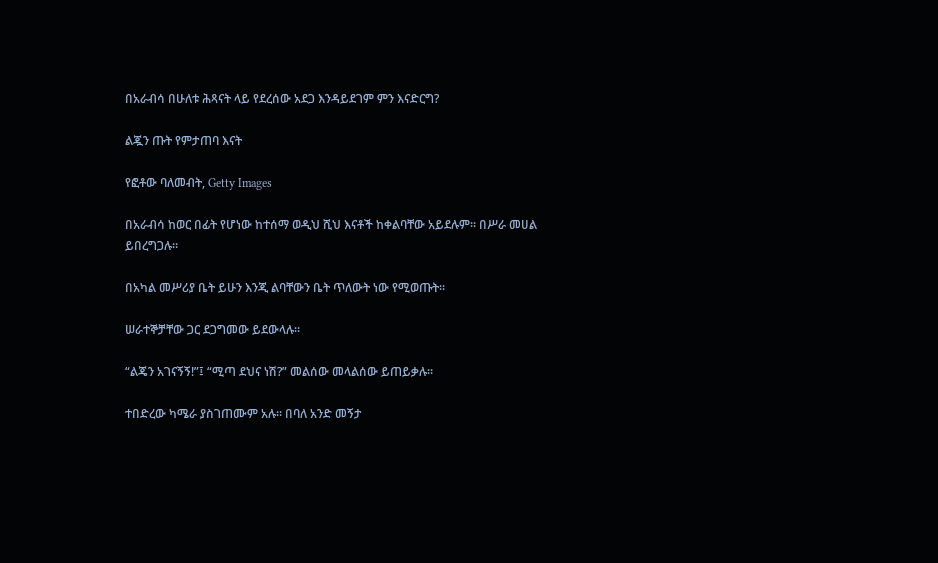በአራብሳ በሁለቱ ሕጻናት ላይ የደረሰው አደጋ እንዳይደገም ምን እናድርግ?

ልጇን ጡት የምታጠባ እናት

የፎቶው ባለመብት, Getty Images

በአራብሳ ከወር በፊት የሆነው ከተሰማ ወዲህ ሺህ እናቶች ከቀልባቸው አይደሉም። በሥራ መሀል ይበረግጋሉ።

በአካል መሥሪያ ቤት ይሁን እንጂ ልባቸውን ቤት ጥለውት ነው የሚወጡት።

ሠራተኞቻቸው ጋር ደጋግመው ይደውላሉ።

“ልጄን አገናኝኝ!”፤ “ሚጣ ደህና ነሽ?” መልሰው መላልሰው ይጠይቃሉ።

ተበድረው ካሜራ ያስገጠሙም አሉ። በባለ አንድ መኝታ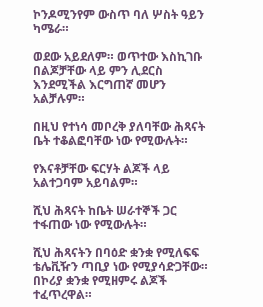ኮንዶሚንየም ውስጥ ባለ ሦስት ዓይን ካሜራ።

ወደው አይደለም። ወጥተው እስኪገቡ በልጆቻቸው ላይ ምን ሊደርስ እንደሚችል እርግጠኛ መሆን አልቻሉም።

በዚህ የተነሳ መቦረቅ ያለባቸው ሕጻናት ቤት ተቆልፎባቸው ነው የሚውሉት።

የእናቶቻቸው ፍርሃት ልጆች ላይ አልተጋባም አይባልም።

ሺህ ሕጻናት ከቤት ሠራተኞች ጋር ተፋጠው ነው የሚውሉት።

ሺህ ሕጻናትን በባዕድ ቋንቋ የሚለፍፍ ቴሌቪዥን ጣቢያ ነው የሚያሳድጋቸው። በኮሪያ ቋንቋ የሚዘምሩ ልጆች ተፈጥረዋል።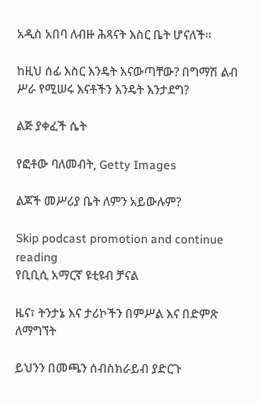አዲስ አበባ ለብዙ ሕጻናት እስር ቤት ሆናለች።

ከዚህ ሰፊ እስር እንዴት እናውጣቸው? በግማሽ ልብ ሥራ የሚሠሩ እናቶችን እንዴት እንታደግ?

ልጅ ያቀፈች ሴት

የፎቶው ባለመብት, Getty Images

ልጆች መሥሪያ ቤት ለምን አይውሉም?

Skip podcast promotion and continue reading
የቢቢሲ አማርኛ ዩቲዩብ ቻናል

ዜና፣ ትንታኔ እና ታሪኮችን በምሥል እና በድምጽ ለማግኘት

ይህንን በመጫን ሰብስክራይብ ያድርጉ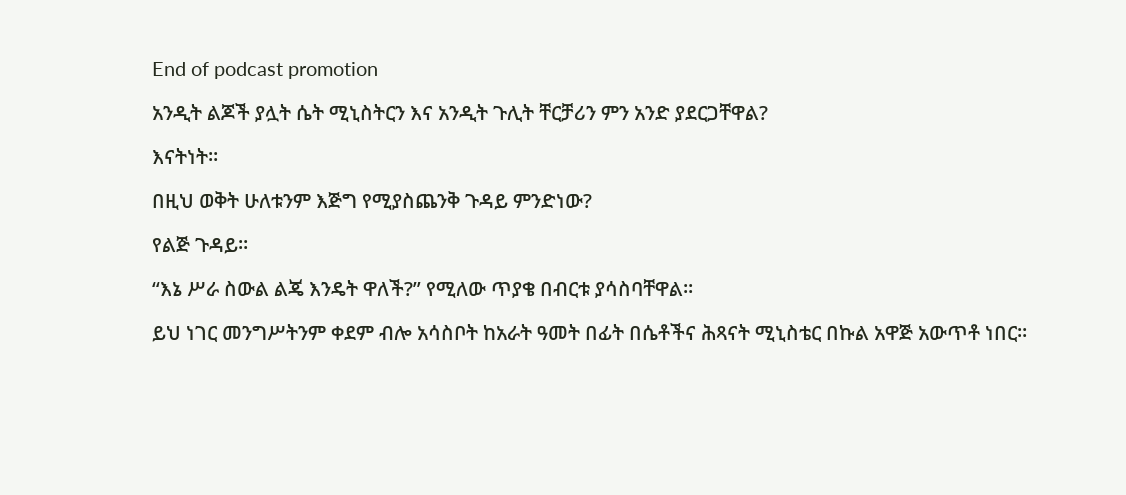End of podcast promotion

አንዲት ልጆች ያሏት ሴት ሚኒስትርን እና አንዲት ጉሊት ቸርቻሪን ምን አንድ ያደርጋቸዋል?

እናትነት።

በዚህ ወቅት ሁለቱንም እጅግ የሚያስጨንቅ ጉዳይ ምንድነው?

የልጅ ጉዳይ።

“እኔ ሥራ ስውል ልጄ እንዴት ዋለች?” የሚለው ጥያቄ በብርቱ ያሳስባቸዋል።

ይህ ነገር መንግሥትንም ቀደም ብሎ አሳስቦት ከአራት ዓመት በፊት በሴቶችና ሕጻናት ሚኒስቴር በኩል አዋጅ አውጥቶ ነበር።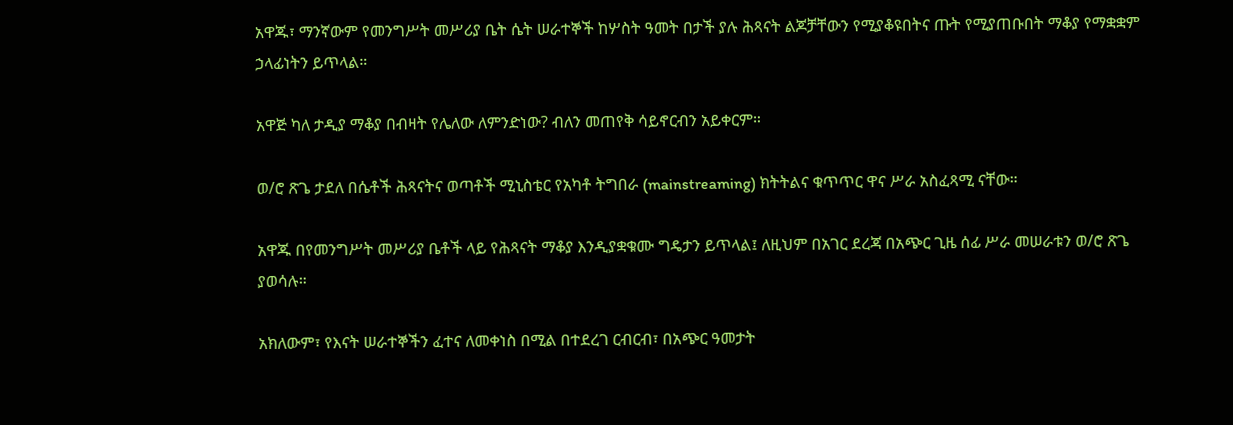አዋጁ፣ ማንኛውም የመንግሥት መሥሪያ ቤት ሴት ሠራተኞች ከሦስት ዓመት በታች ያሉ ሕጻናት ልጆቻቸውን የሚያቆዩበትና ጡት የሚያጠቡበት ማቆያ የማቋቋም ኃላፊነትን ይጥላል።

አዋጅ ካለ ታዲያ ማቆያ በብዛት የሌለው ለምንድነው? ብለን መጠየቅ ሳይኖርብን አይቀርም።

ወ/ሮ ጽጌ ታደለ በሴቶች ሕጻናትና ወጣቶች ሚኒስቴር የአካቶ ትግበራ (mainstreaming) ክትትልና ቁጥጥር ዋና ሥራ አስፈጻሚ ናቸው።

አዋጁ በየመንግሥት መሥሪያ ቤቶች ላይ የሕጻናት ማቆያ እንዲያቋቁሙ ግዴታን ይጥላል፤ ለዚህም በአገር ደረጃ በአጭር ጊዜ ሰፊ ሥራ መሠራቱን ወ/ሮ ጽጌ ያወሳሉ።

አክለውም፣ የእናት ሠራተኞችን ፈተና ለመቀነስ በሚል በተደረገ ርብርብ፣ በአጭር ዓመታት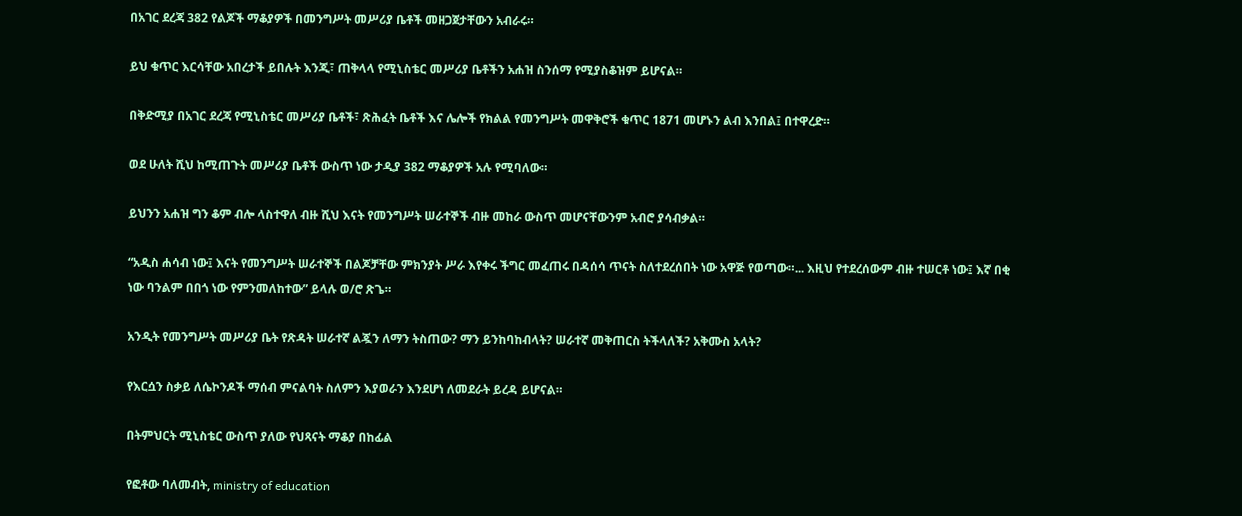በአገር ደረጃ 382 የልጆች ማቆያዎች በመንግሥት መሥሪያ ቤቶች መዘጋጀታቸውን አብራሩ።

ይህ ቁጥር እርሳቸው አበረታች ይበሉት እንጂ፣ ጠቅላላ የሚኒስቴር መሥሪያ ቤቶችን አሐዝ ስንሰማ የሚያስቆዝም ይሆናል።

በቅድሚያ በአገር ደረጃ የሚኒስቴር መሥሪያ ቤቶች፣ ጽሕፈት ቤቶች እና ሌሎች የክልል የመንግሥት መዋቅሮች ቁጥር 1871 መሆኑን ልብ እንበል፤ በተዋረድ።

ወደ ሁለት ሺህ ከሚጠጉት መሥሪያ ቤቶች ውስጥ ነው ታዲያ 382 ማቆያዎች አሉ የሚባለው።

ይህንን አሐዝ ግን ቆም ብሎ ላስተዋለ ብዙ ሺህ እናት የመንግሥት ሠራተኞች ብዙ መከራ ውስጥ መሆናቸውንም አብሮ ያሳብቃል።

“አዲስ ሐሳብ ነው፤ እናት የመንግሥት ሠራተኞች በልጆቻቸው ምክንያት ሥራ እየቀሩ ችግር መፈጠሩ በዳሰሳ ጥናት ስለተደረሰበት ነው አዋጅ የወጣው።... እዚህ የተደረሰውም ብዙ ተሠርቶ ነው፤ እኛ በቂ ነው ባንልም በበጎ ነው የምንመለከተው” ይላሉ ወ/ሮ ጽጌ።

አንዲት የመንግሥት መሥሪያ ቤት የጽዳት ሠራተኛ ልጇን ለማን ትስጠው? ማን ይንከባከብላት? ሠራተኛ መቅጠርስ ትችላለች? አቅሙስ አላት?

የእርሷን ስቃይ ለሴኮንዶች ማሰብ ምናልባት ስለምን እያወራን እንደሆነ ለመደራት ይረዳ ይሆናል።

በትምህርት ሚኒስቴር ውስጥ ያለው የህጻናት ማቆያ በከፊል

የፎቶው ባለመብት, ministry of education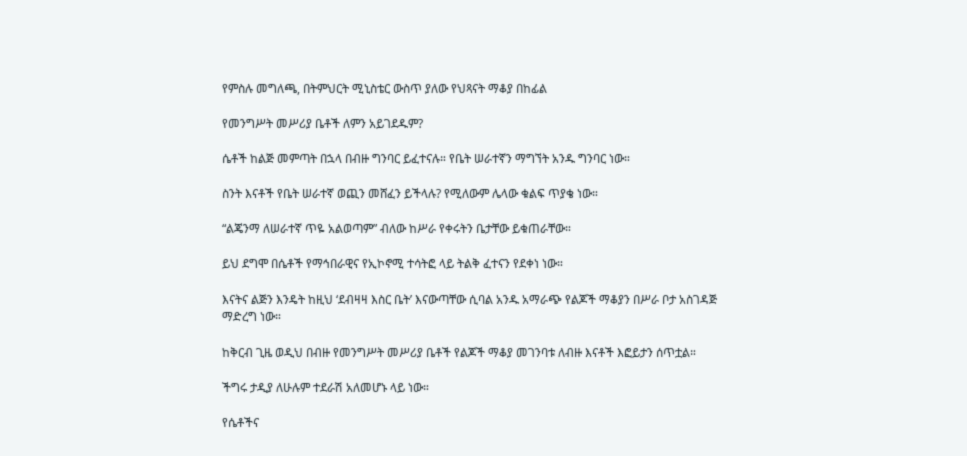የምስሉ መግለጫ, በትምህርት ሚኒስቴር ውስጥ ያለው የህጻናት ማቆያ በከፊል

የመንግሥት መሥሪያ ቤቶች ለምን አይገደዱም?

ሴቶች ከልጅ መምጣት በኋላ በብዙ ግንባር ይፈተናሉ። የቤት ሠራተኛን ማግኘት አንዱ ግንባር ነው።

ስንት እናቶች የቤት ሠራተኛ ወጪን መሸፈን ይችላሉ? የሚለውም ሌላው ቁልፍ ጥያቄ ነው።

“ልጄንማ ለሠራተኛ ጥዬ አልወጣም” ብለው ከሥራ የቀሩትን ቤታቸው ይቁጠራቸው።

ይህ ደግሞ በሴቶች የማኅበራዊና የኢኮኖሚ ተሳትፎ ላይ ትልቅ ፈተናን የደቀነ ነው።

እናትና ልጅን እንዴት ከዚህ ‘ደብዛዛ እስር ቤት’ እናውጣቸው ሲባል አንዱ አማራጭ የልጆች ማቆያን በሥራ ቦታ አስገዳጅ ማድረግ ነው።

ከቅርብ ጊዜ ወዲህ በብዙ የመንግሥት መሥሪያ ቤቶች የልጆች ማቆያ መገንባቱ ለብዙ እናቶች እፎይታን ሰጥቷል።

ችግሩ ታዲያ ለሁሉም ተደራሽ አለመሆኑ ላይ ነው።

የሴቶችና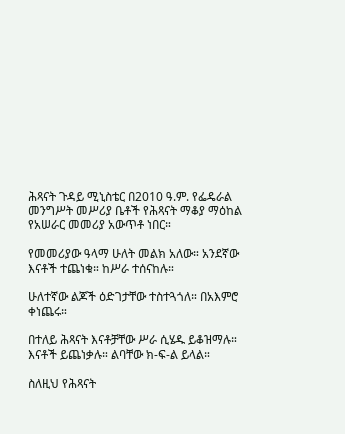ሕጻናት ጉዳይ ሚኒስቴር በ2010 ዓ.ም. የፌዴራል መንግሥት መሥሪያ ቤቶች የሕጻናት ማቆያ ማዕከል የአሠራር መመሪያ አውጥቶ ነበር።

የመመሪያው ዓላማ ሁለት መልክ አለው። አንደኛው እናቶች ተጨነቁ። ከሥራ ተሰናከሉ።

ሁለተኛው ልጆች ዕድገታቸው ተስተጓጎለ። በአእምሮ ቀነጨሩ።

በተለይ ሕጻናት እናቶቻቸው ሥራ ሲሄዱ ይቆዝማሉ። እናቶች ይጨነቃሉ። ልባቸው ክ-ፍ-ል ይላል።

ስለዚህ የሕጻናት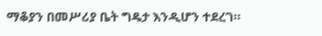ማቆያን በመሥሪያ ቤት ግዴታ እንዲሆን ተደረገ።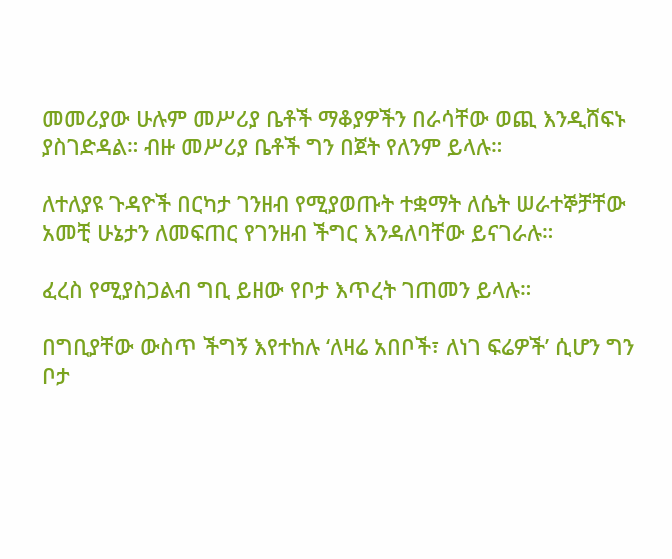መመሪያው ሁሉም መሥሪያ ቤቶች ማቆያዎችን በራሳቸው ወጪ እንዲሸፍኑ ያስገድዳል። ብዙ መሥሪያ ቤቶች ግን በጀት የለንም ይላሉ።

ለተለያዩ ጉዳዮች በርካታ ገንዘብ የሚያወጡት ተቋማት ለሴት ሠራተኞቻቸው አመቺ ሁኔታን ለመፍጠር የገንዘብ ችግር እንዳለባቸው ይናገራሉ።

ፈረስ የሚያስጋልብ ግቢ ይዘው የቦታ እጥረት ገጠመን ይላሉ።

በግቢያቸው ውስጥ ችግኝ እየተከሉ ‘ለዛሬ አበቦች፣ ለነገ ፍሬዎች’ ሲሆን ግን ቦታ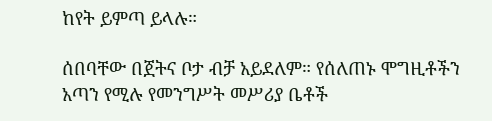ከየት ይምጣ ይላሉ።

ሰበባቸው በጀትና ቦታ ብቻ አይደለም። የሰለጠኑ ሞግዚቶችን አጣን የሚሉ የመንግሥት መሥሪያ ቤቶች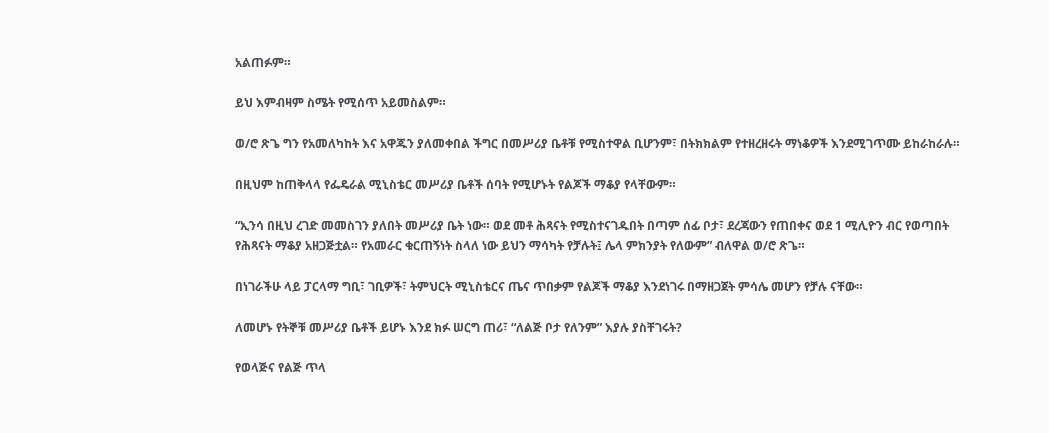አልጠፉም።

ይህ እምብዛም ስሜት የሚሰጥ አይመስልም።

ወ/ሮ ጽጌ ግን የአመለካከት እና አዋጁን ያለመቀበል ችግር በመሥሪያ ቤቶቹ የሚስተዋል ቢሆንም፣ በትክክልም የተዘረዘሩት ማነቆዎች እንደሚገጥሙ ይከራከራሉ።

በዚህም ከጠቅላላ የፌዴራል ሚኒስቴር መሥሪያ ቤቶች ሰባት የሚሆኑት የልጆች ማቆያ የላቸውም።

“ኢንሳ በዚህ ረገድ መመስገን ያለበት መሥሪያ ቤት ነው። ወደ መቶ ሕጻናት የሚስተናገዱበት በጣም ሰፊ ቦታ፣ ደረጃውን የጠበቀና ወደ 1 ሚሊዮን ብር የወጣበት የሕጻናት ማቆያ አዘጋጅቷል። የአመራር ቁርጠኝነት ስላለ ነው ይህን ማሳካት የቻሉት፤ ሌላ ምክንያት የለውም” ብለዋል ወ/ሮ ጽጌ።

በነገራችሁ ላይ ፓርላማ ግቢ፣ ገቢዎች፣ ትምህርት ሚኒስቴርና ጤና ጥበቃም የልጆች ማቆያ እንደነገሩ በማዘጋጀት ምሳሌ መሆን የቻሉ ናቸው።

ለመሆኑ የትኞቹ መሥሪያ ቤቶች ይሆኑ እንደ ክፉ ሠርግ ጠሪ፣ “ለልጅ ቦታ የለንም” እያሉ ያስቸገሩት?

የወላጅና የልጅ ጥላ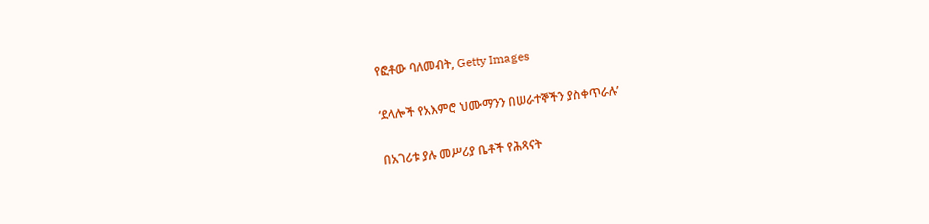የፎቶው ባለመብት, Getty Images

‘ደላሎች የአእምሮ ህሙማንን በሠራተኞችን ያስቀጥራሉ’

በአገሪቱ ያሉ መሥሪያ ቤቶች የሕጻናት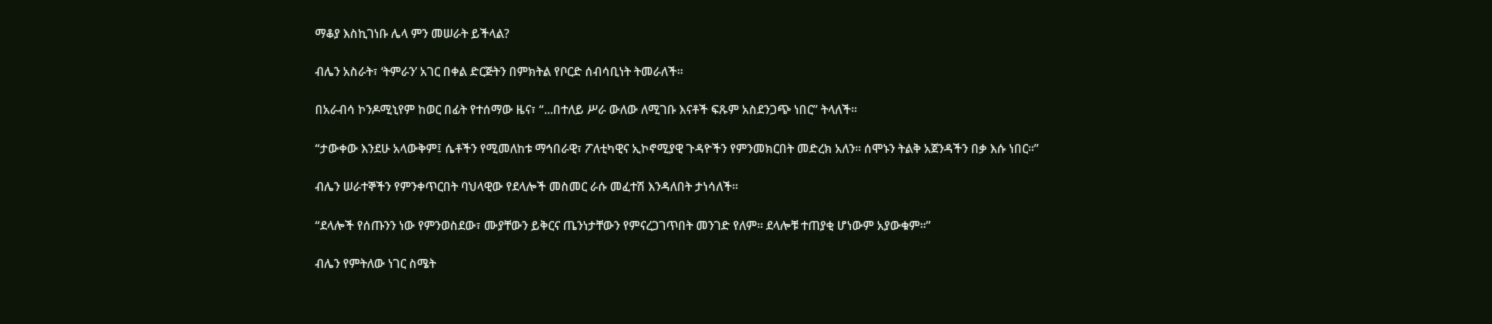ማቆያ እስኪገነቡ ሌላ ምን መሠራት ይችላል?

ብሌን አስራት፣ ‘ትምራን’ አገር በቀል ድርጅትን በምክትል የቦርድ ሰብሳቢነት ትመራለች።

በአራብሳ ኮንዶሚኒየም ከወር በፊት የተሰማው ዜና፣ “...በተለይ ሥራ ውለው ለሚገቡ እናቶች ፍጹም አስደንጋጭ ነበር” ትላለች።

“ታውቀው እንደሁ አላውቅም፤ ሴቶችን የሚመለከቱ ማኅበራዊ፣ ፖለቲካዊና ኢኮኖሚያዊ ጉዳዮችን የምንመክርበት መድረክ አለን። ሰሞኑን ትልቅ አጀንዳችን በቃ እሱ ነበር።”

ብሌን ሠራተኞችን የምንቀጥርበት ባህላዊው የደላሎች መስመር ራሱ መፈተሽ እንዳለበት ታነሳለች።

“ደላሎች የሰጡንን ነው የምንወስደው፣ ሙያቸውን ይቅርና ጤንነታቸውን የምናረጋገጥበት መንገድ የለም። ደላሎቹ ተጠያቂ ሆነውም አያውቁም።”

ብሌን የምትለው ነገር ስሜት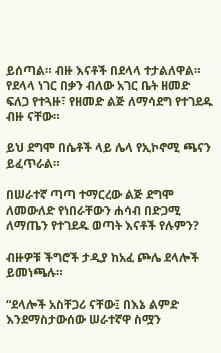ይሰጣል። ብዙ እናቶች በደላላ ተታልለዋል። የደላላ ነገር በቃን ብለው አገር ቤት ዘመድ ፍለጋ የተጓዙ፣ የዘመድ ልጅ ለማሳደግ የተገደዱ ብዙ ናቸው።

ይህ ደግሞ በሴቶች ላይ ሌላ የኢኮኖሚ ጫናን ይፈጥራል።

በሠራተኛ ጣጣ ተማርረው ልጅ ደግሞ ለመውለድ የነበራቸውን ሐሳብ በድጋሚ ለማጤን የተገደዱ ወጣት እናቶች የሉምን?

ብዙዎቹ ችግሮች ታዲያ ከአፈ ጮሌ ደላሎች ይመነጫሉ።

“ደላሎች አስቸጋሪ ናቸው፤ በእኔ ልምድ እንደማስታውሰው ሠራተኛዋ ስሟን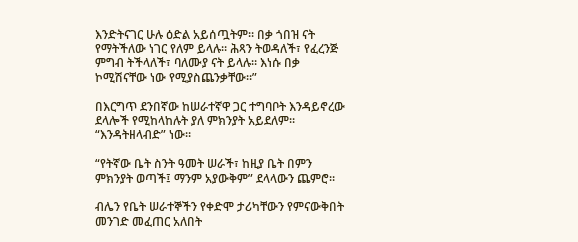እንድትናገር ሁሉ ዕድል አይሰጧትም። በቃ ጎበዝ ናት የማትችለው ነገር የለም ይላሉ። ሕጻን ትወዳለች፣ የፈረንጅ ምግብ ትችላለች፣ ባለሙያ ናት ይላሉ። እነሱ በቃ ኮሚሽናቸው ነው የሚያስጨንቃቸው።”

በእርግጥ ደንበኛው ከሠራተኛዋ ጋር ተግባቦት እንዳይኖረው ደላሎች የሚከላከሉት ያለ ምክንያት አይደለም። “እንዳትዘላብድ” ነው።

“የትኛው ቤት ስንት ዓመት ሠራች፣ ከዚያ ቤት በምን ምክንያት ወጣች፤ ማንም አያውቅም” ደላላውን ጨምሮ።

ብሌን የቤት ሠራተኞችን የቀድሞ ታሪካቸውን የምናውቅበት መንገድ መፈጠር አለበት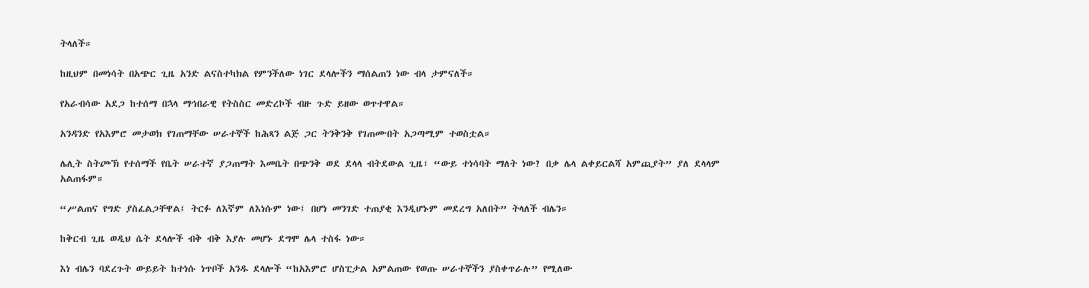ትላለች።

ከዚህም በመነሳት በአጭር ጊዜ አንድ ልናስተካክል የምንችለው ነገር ደላሎችን ማሰልጠን ነው ብላ ታምናለች።

የአራብሳው አደጋ ከተሰማ በኋላ ማኅበራዊ የትስስር መድረኮች ብዙ ጉድ ይዘው ወጥተዋል።

አንዳንድ የአእምሮ መታወክ የገጠማቸው ሠራተኞች ከሕጻን ልጅ ጋር ትንቅንቅ የገጠሙበት አጋጣሚም ተወስቷል።

ሌሊት ስትጮኽ የተሰማች የቤት ሠራተኛ ያጋጠማት እመቤት በጭንቅ ወደ ደላላ ብትደውል ጊዜ፣ “ውይ ተነሳባት ማለት ነው? በቃ ሌላ ልቀይርልሻ አምጪያት” ያለ ደላላም አልጠፋም።

“ሥልጠና የግድ ያስፈልጋቸዋል፤ ትርፉ ለእኛም ለእነሱም ነው፤ በሆነ መንገድ ተጠያቂ እንዲሆኑም መደረግ አለበት” ትላለች ብሌን።

ከቅርብ ጊዜ ወዲህ ሴት ደላሎች ብቅ ብቅ እያሉ መሆኑ ደግሞ ሌላ ተስፋ ነው።

እነ ብሌን ባደረጉት ውይይት ከተነሱ ነጥቦች አንዱ ደላሎች “ከአእምሮ ሆስፒታል አምልጠው የወጡ ሠራተኞችን ያስቀጥራሉ” የሚለው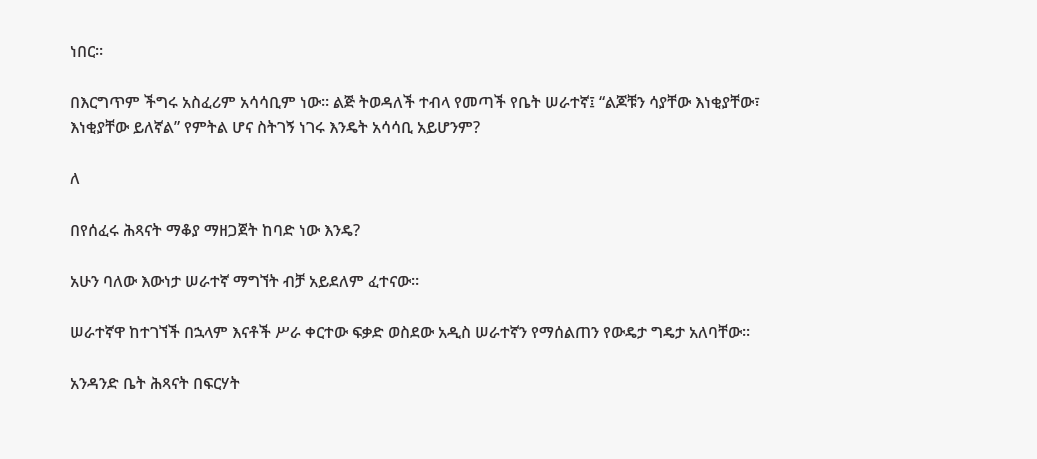ነበር።

በእርግጥም ችግሩ አስፈሪም አሳሳቢም ነው። ልጅ ትወዳለች ተብላ የመጣች የቤት ሠራተኛ፤ “ልጆቹን ሳያቸው እነቂያቸው፣ እነቂያቸው ይለኛል” የምትል ሆና ስትገኝ ነገሩ እንዴት አሳሳቢ አይሆንም?

ለ

በየሰፈሩ ሕጻናት ማቆያ ማዘጋጀት ከባድ ነው እንዴ?

አሁን ባለው እውነታ ሠራተኛ ማግኘት ብቻ አይደለም ፈተናው።

ሠራተኛዋ ከተገኘች በኋላም እናቶች ሥራ ቀርተው ፍቃድ ወስደው አዲስ ሠራተኛን የማሰልጠን የውዴታ ግዴታ አለባቸው።

አንዳንድ ቤት ሕጻናት በፍርሃት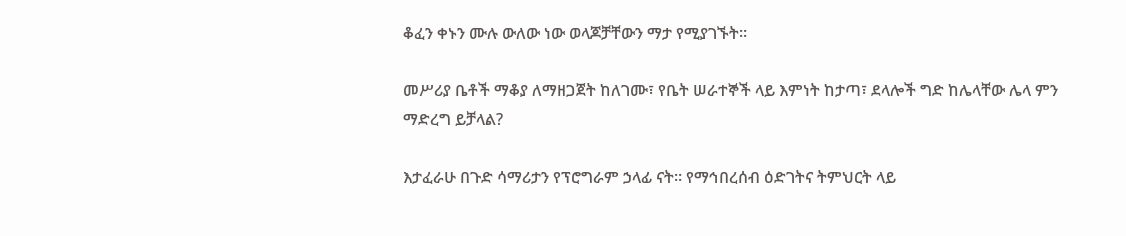ቆፈን ቀኑን ሙሉ ውለው ነው ወላጆቻቸውን ማታ የሚያገኙት።

መሥሪያ ቤቶች ማቆያ ለማዘጋጀት ከለገሙ፣ የቤት ሠራተኞች ላይ እምነት ከታጣ፣ ደላሎች ግድ ከሌላቸው ሌላ ምን ማድረግ ይቻላል?

እታፈራሁ በጉድ ሳማሪታን የፕሮግራም ኃላፊ ናት። የማኅበረሰብ ዕድገትና ትምህርት ላይ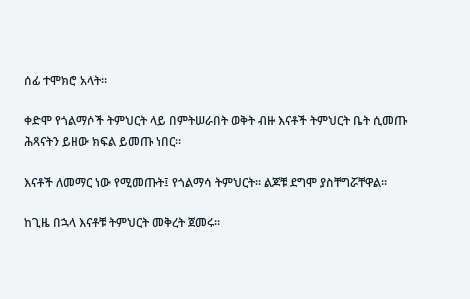ሰፊ ተሞክሮ አላት።

ቀድሞ የጎልማሶች ትምህርት ላይ በምትሠራበት ወቅት ብዙ እናቶች ትምህርት ቤት ሲመጡ ሕጻናትን ይዘው ክፍል ይመጡ ነበር።

እናቶች ለመማር ነው የሚመጡት፤ የጎልማሳ ትምህርት። ልጆቹ ደግሞ ያስቸግሯቸዋል።

ከጊዜ በኋላ እናቶቹ ትምህርት መቅረት ጀመሩ።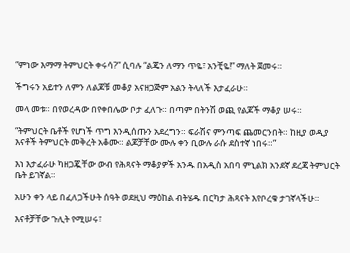“ምነው እማማ ትምህርት ቀሩሳ?” ሲባሉ “ልጄን ለማን ጥዬ፣ አንቺዬ!” ማለት ጀመሩ።

ችግሩን አይተን ለምን ለልጆቹ መቆያ አናዘጋጅም አልን ትላለች እታፈራሁ።

መላ መቱ። በየወረዳው በየቀበሌው ቦታ ፈለጉ። በጣም በትንሽ ወጪ የልጆች ማቆያ ሠሩ።

“ትምህርት ቤቶች የሆነች ጥግ እንዲሰጡን አደረግን። ፍራሽና ምንጣፍ ጨመርንበት። ከዚያ ወዲያ እናቶች ትምህርት መቅረት አቆሙ። ልጆቻቸው ሙሉ ቀን ቢውሉ ራሱ ደስተኛ ነበሩ።”

እነ እታፈራሁ ካዘጋጇቸው ውብ የሕጻናት ማቆያዎች አንዱ በአዲስ አበባ ምኒልክ አንደኛ ደረጃ ትምህርት ቤት ይገኛል።

አሁን ቀን ላይ በፈለጋችሁት ሰዓት ወደዚህ ማዕከል ብትሄዱ በርካታ ሕጻናት እየቦረቁ ታገኛላችሁ።

እናቶቻቸው ጉሊት የሚሠሩ፣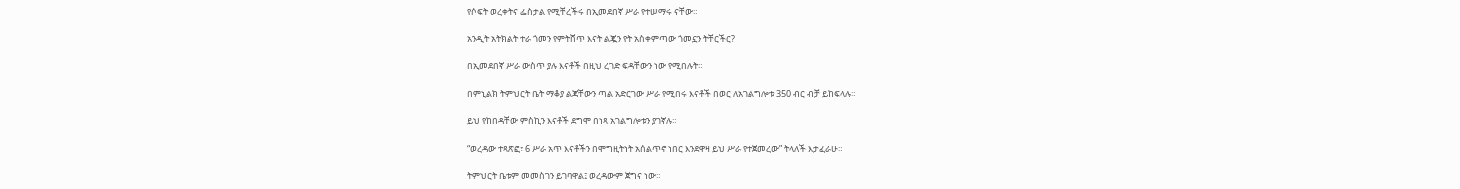የሶፍት ወረቀትና ፌስታል የሚቸረችሩ በኢመደበኛ ሥራ የተሠማሩ ናቸው።

አንዲት አትክልት ተራ ጎመን የምትሸጥ እናት ልጇን የት አስቀምጣው ጎመኗን ትቸርችር?

በኢመደበኛ ሥራ ውስጥ ያሉ እናቶች በዚህ ረገድ ፍዳቸውን ነው የሚበሉት።

በምኒልክ ትምህርት ቤት ማቆያ ልጃቸውን ጣል አድርገው ሥራ የሚበሩ እናቶች በወር ለአገልግሎቱ 350 ብር ብቻ ይከፍላሉ።

ይህ የከበዳቸው ምስኪን እናቶች ደግሞ በነጻ አገልግሎቱን ያገኛሉ።

“ወረዳው ተጻጽፎ፣ 6 ሥራ አጥ እናቶችን በሞግዚትነት አሰልጥኖ ነበር እንደዋዛ ይህ ሥራ የተጀመረው” ትላለች እታፈራሁ።

ትምህርት ቤቱም መመስገን ይገባዋል፤ ወረዳውም ጀግና ነው።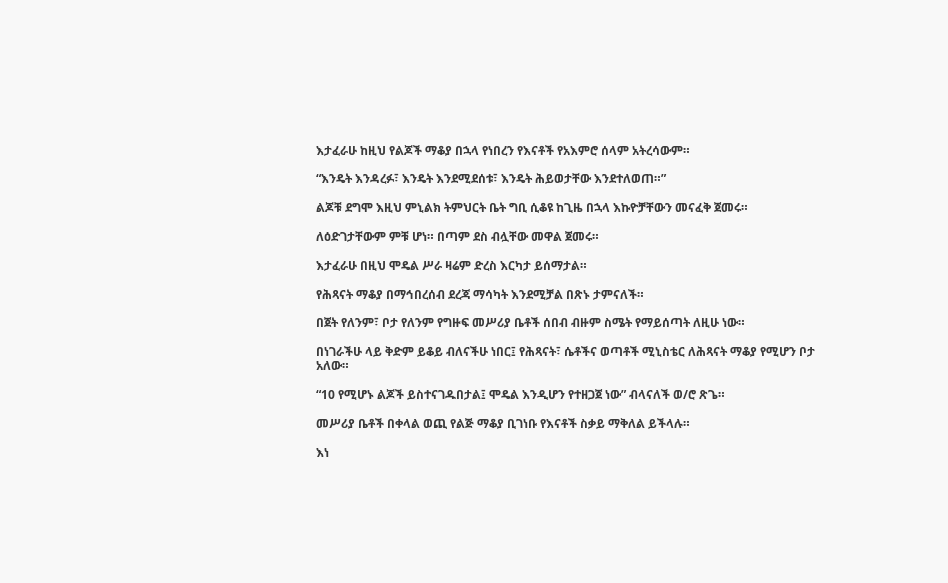እታፈራሁ ከዚህ የልጆች ማቆያ በኋላ የነበረን የእናቶች የአእምሮ ሰላም አትረሳውም።

“እንዴት እንዳረፉ፣ እንዴት እንደሚደሰቱ፣ እንዴት ሕይወታቸው እንደተለወጠ።”

ልጆቹ ደግሞ እዚህ ምኒልክ ትምህርት ቤት ግቢ ሲቆዩ ከጊዜ በኋላ እኩዮቻቸውን መናፈቅ ጀመሩ።

ለዕድገታቸውም ምቹ ሆነ። በጣም ደስ ብሏቸው መዋል ጀመሩ።

እታፈራሁ በዚህ ሞዴል ሥራ ዛሬም ድረስ እርካታ ይሰማታል።

የሕጻናት ማቆያ በማኅበረሰብ ደረጃ ማሳካት እንደሚቻል በጽኑ ታምናለች።

በጀት የለንም፣ ቦታ የለንም የግዙፍ መሥሪያ ቤቶች ሰበብ ብዙም ስሜት የማይሰጣት ለዚሁ ነው።

በነገራችሁ ላይ ቅድም ይቆይ ብለናችሁ ነበር፤ የሕጻናት፣ ሴቶችና ወጣቶች ሚኒስቴር ለሕጻናት ማቆያ የሚሆን ቦታ አለው።

“10 የሚሆኑ ልጆች ይስተናገዱበታል፤ ሞዴል እንዲሆን የተዘጋጀ ነው” ብላናለች ወ/ሮ ጽጌ።

መሥሪያ ቤቶች በቀላል ወጪ የልጅ ማቆያ ቢገነቡ የእናቶች ስቃይ ማቅለል ይችላሉ።

እነ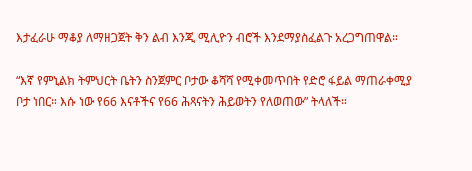እታፈራሁ ማቆያ ለማዘጋጀት ቅን ልብ እንጂ ሚሊዮን ብሮች እንደማያስፈልጉ አረጋግጠዋል።

“እኛ የምኒልክ ትምህርት ቤትን ስንጀምር ቦታው ቆሻሻ የሚቀመጥበት የድሮ ፋይል ማጠራቀሚያ ቦታ ነበር። እሱ ነው የ66 እናቶችና የ66 ሕጻናትን ሕይወትን የለወጠው” ትላለች።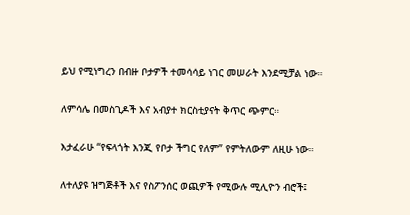ይህ የሚነግረን በብዙ ቦታዎች ተመሳሳይ ነገር መሠራት እንደሚቻል ነው።

ለምሳሌ በመስጊዶች እና አብያተ ክርስቲያናት ቅጥር ጭምር።

እታፈራሁ “የፍላጎት እንጂ የቦታ ችግር የለም” የምትለውም ለዚሁ ነው።

ለተለያዩ ዝግጅቶች እና የስፖንሰር ወጪዎች የሚውሉ ሚሊዮን ብሮች፤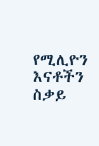የሚሊዮን እናቶችን ስቃይ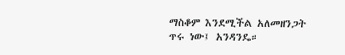ማስቆም እንደሚችል አለመዘንጋት ጥሩ ነው፤ አንዳንዴ።